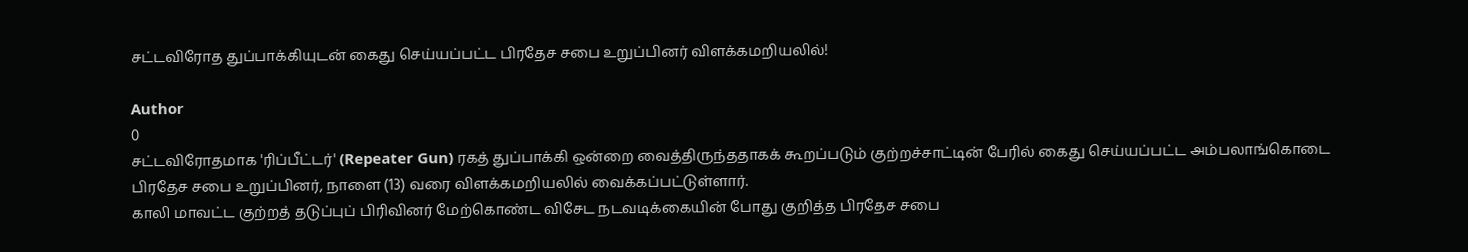சட்டவிரோத துப்பாக்கியுடன் கைது செய்யப்பட்ட பிரதேச சபை உறுப்பினர் விளக்கமறியலில்!

Author
0
சட்டவிரோதமாக 'ரிப்பீட்டர்' (Repeater Gun) ரகத் துப்பாக்கி ஒன்றை வைத்திருந்ததாகக் கூறப்படும் குற்றச்சாட்டின் பேரில் கைது செய்யப்பட்ட அம்பலாங்கொடை பிரதேச சபை உறுப்பினர், நாளை (13) வரை விளக்கமறியலில் வைக்கப்பட்டுள்ளார்.
காலி மாவட்ட குற்றத் தடுப்புப் பிரிவினர் மேற்கொண்ட விசேட நடவடிக்கையின் போது குறித்த பிரதேச சபை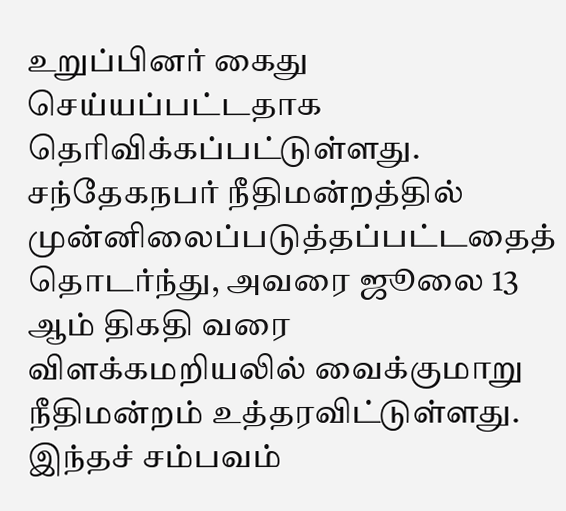உறுப்பினர் கைது செய்யப்பட்டதாக தெரிவிக்கப்பட்டுள்ளது.
சந்தேகநபர் நீதிமன்றத்தில் முன்னிலைப்படுத்தப்பட்டதைத் தொடர்ந்து, அவரை ஜூலை 13 ஆம் திகதி வரை விளக்கமறியலில் வைக்குமாறு நீதிமன்றம் உத்தரவிட்டுள்ளது.
இந்தச் சம்பவம்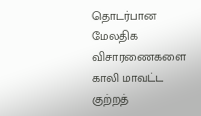தொடர்பான மேலதிக விசாரணைகளை காலி மாவட்ட குற்றத்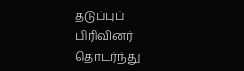தடுப்புப் பிரிவினர் தொடர்ந்து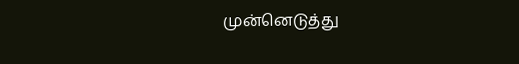முன்னெடுத்து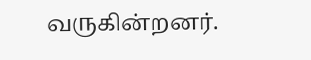வருகின்றனர்.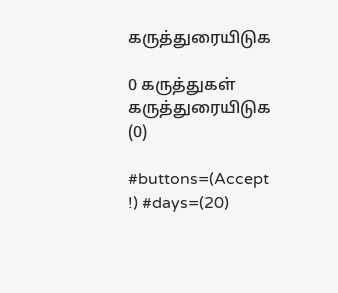கருத்துரையிடுக

0 கருத்துகள்
கருத்துரையிடுக (0)

#buttons=(Accept !) #days=(20)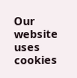Our website uses cookies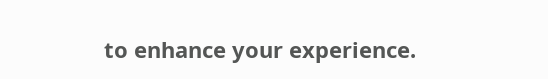to enhance your experience.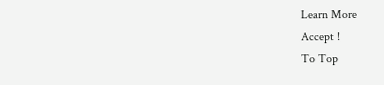Learn More
Accept !
To Top